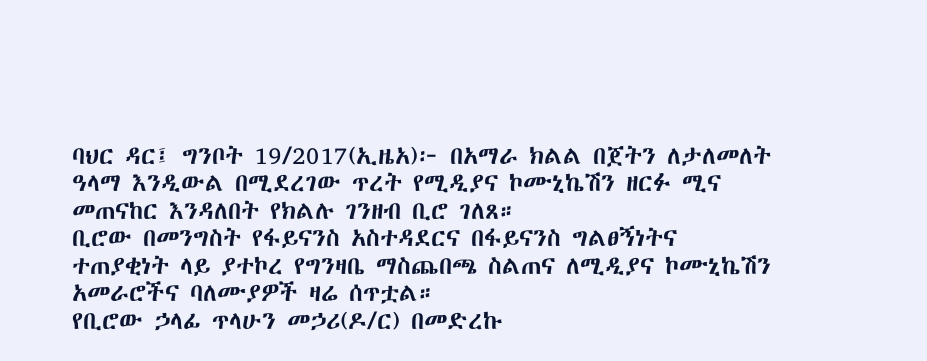ባህር ዳር፤ ግንቦት 19/2017(ኢዜአ)፦ በአማራ ክልል በጀትን ለታለመለት ዓላማ እንዲውል በሚደረገው ጥረት የሚዲያና ኮሙኒኬሽን ዘርፉ ሚና መጠናከር እንዳለበት የክልሉ ገንዘብ ቢሮ ገለጸ።
ቢሮው በመንግስት የፋይናንስ አስተዳደርና በፋይናንስ ግልፀኝነትና ተጠያቂነት ላይ ያተኮረ የግንዛቤ ማስጨበጫ ስልጠና ለሚዲያና ኮሙኒኬሽን አመራሮችና ባለሙያዎች ዛሬ ሰጥቷል።
የቢሮው ኃላፊ ጥላሁን መኃሪ(ዶ/ር) በመድረኩ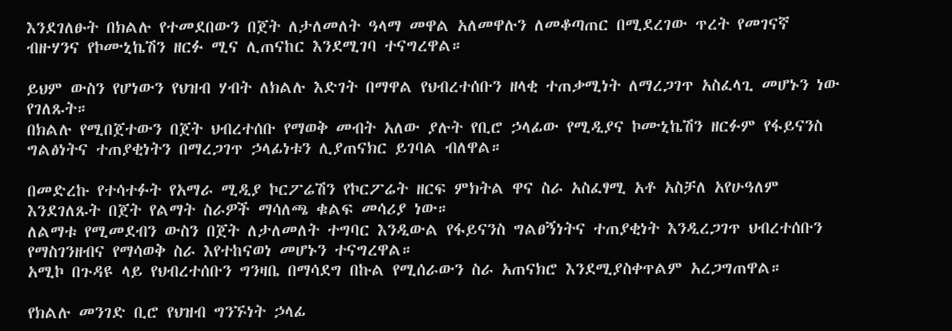እንደገለፁት በክልሉ የተመደበውን በጀት ለታለመለት ዓላማ መዋል አለመዋሉን ለመቆጣጠር በሚደረገው ጥረት የመገናኛ ብዙሃንና የኮሙኒኬሽን ዘርፉ ሚና ሊጠናከር እንደሚገባ ተናግረዋል።

ይህም ውስን የሆነውን የህዝብ ሃብት ለክልሉ እድገት በማዋል የህብረተሰቡን ዘላቂ ተጠቃሚነት ለማረጋገጥ አስፈላጊ መሆኑን ነው የገለጹት።
በክልሉ የሚበጀተውን በጀት ህብረተሰቡ የማወቅ መብት አለው ያሉት የቢሮ ኃላፊው የሚዲያና ኮሙኒኬሽን ዘርፉም የፋይናንስ ግልፅነትና ተጠያቂነትን በማረጋገጥ ኃላፊነቱን ሊያጠናክር ይገባል ብለዋል።

በመድረኩ የተሳተፉት የአማራ ሚዲያ ኮርፖሬሽን የኮርፖሬት ዘርፍ ምክትል ዋና ስራ አስፈፃሚ አቶ አስቻለ አየሁዓለም እንደገለጹት በጀት የልማት ስራዎች ማሳለጫ ቁልፍ መሳሪያ ነው።
ለልማቱ የሚመደብን ውስን በጀት ለታለመለት ተግባር እንዲውል የፋይናንስ ግልፀኝነትና ተጠያቂነት እንዲረጋገጥ ህብረተሰቡን የማስገንዘብና የማሳወቅ ስራ እየተከናወነ መሆኑን ተናግረዋል።
አሚኮ በጉዳዩ ላይ የህብረተሰቡን ግንዛቤ በማሳደግ በኩል የሚሰራውን ስራ አጠናክሮ እንደሚያስቀጥልም አረጋግጠዋል።

የክልሉ መንገድ ቢሮ የህዝብ ግንኙነት ኃላፊ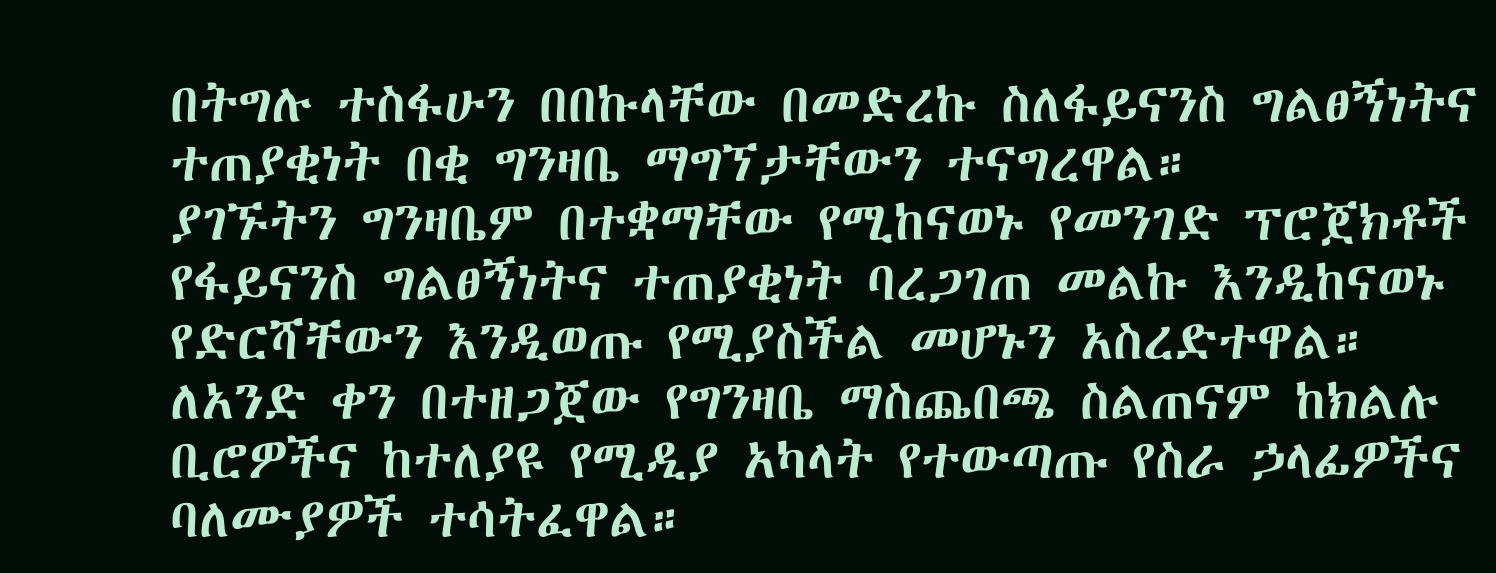በትግሉ ተስፋሁን በበኩላቸው በመድረኩ ስለፋይናንስ ግልፀኝነትና ተጠያቂነት በቂ ግንዛቤ ማግኘታቸውን ተናግረዋል።
ያገኙትን ግንዛቤም በተቋማቸው የሚከናወኑ የመንገድ ፕሮጀክቶች የፋይናንስ ግልፀኝነትና ተጠያቂነት ባረጋገጠ መልኩ እንዲከናወኑ የድርሻቸውን እንዲወጡ የሚያስችል መሆኑን አስረድተዋል።
ለአንድ ቀን በተዘጋጀው የግንዛቤ ማስጨበጫ ስልጠናም ከክልሉ ቢሮዎችና ከተለያዩ የሚዲያ አካላት የተውጣጡ የስራ ኃላፊዎችና ባለሙያዎች ተሳትፈዋል።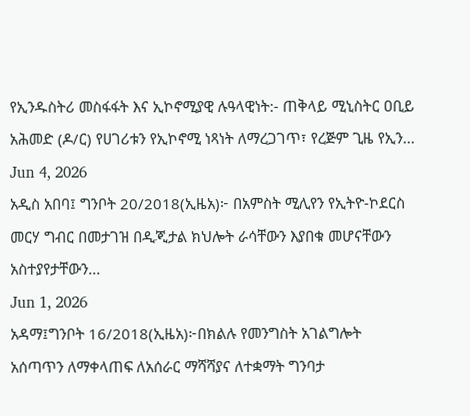የኢንዱስትሪ መስፋፋት እና ኢኮኖሚያዊ ሉዓላዊነት:- ጠቅላይ ሚኒስትር ዐቢይ አሕመድ (ዶ/ር) የሀገሪቱን የኢኮኖሚ ነጻነት ለማረጋገጥ፣ የረጅም ጊዜ የኢን...
Jun 4, 2026
አዲስ አበባ፤ ግንቦት 20/2018(ኢዜአ)፦ በአምስት ሚሊየን የኢትዮ-ኮደርስ መርሃ ግብር በመታገዝ በዲጂታል ክህሎት ራሳቸውን እያበቁ መሆናቸውን አስተያየታቸውን...
Jun 1, 2026
አዳማ፤ግንቦት 16/2018(ኢዜአ)፦በክልሉ የመንግስት አገልግሎት አሰጣጥን ለማቀላጠፍ ለአሰራር ማሻሻያና ለተቋማት ግንባታ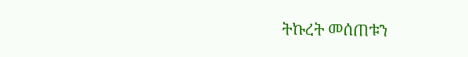ትኩረት መሰጠቱን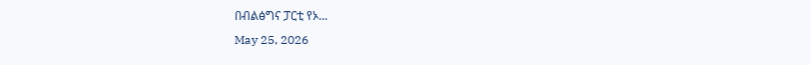በብልፅግና ፓርቲ የኦ...
May 25, 2026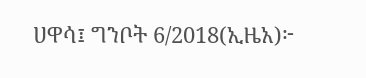ሀዋሳ፤ ግንቦት 6/2018(ኢዜአ)፦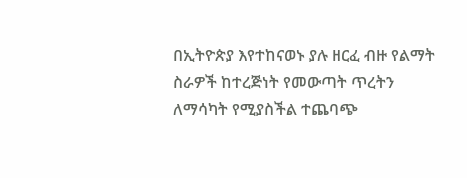በኢትዮጵያ እየተከናወኑ ያሉ ዘርፈ ብዙ የልማት ስራዎች ከተረጅነት የመውጣት ጥረትን ለማሳካት የሚያስችል ተጨባጭ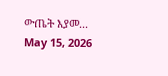ውጤት እያመ...
May 15, 2026